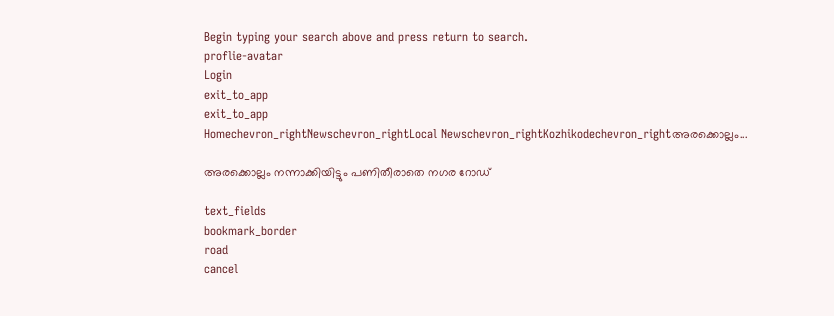Begin typing your search above and press return to search.
proflie-avatar
Login
exit_to_app
exit_to_app
Homechevron_rightNewschevron_rightLocal Newschevron_rightKozhikodechevron_rightഅരക്കൊല്ലം...

അരക്കൊല്ലം നന്നാക്കിയിട്ടും പണിതീരാതെ നഗര റോഡ്

text_fields
bookmark_border
road
cancel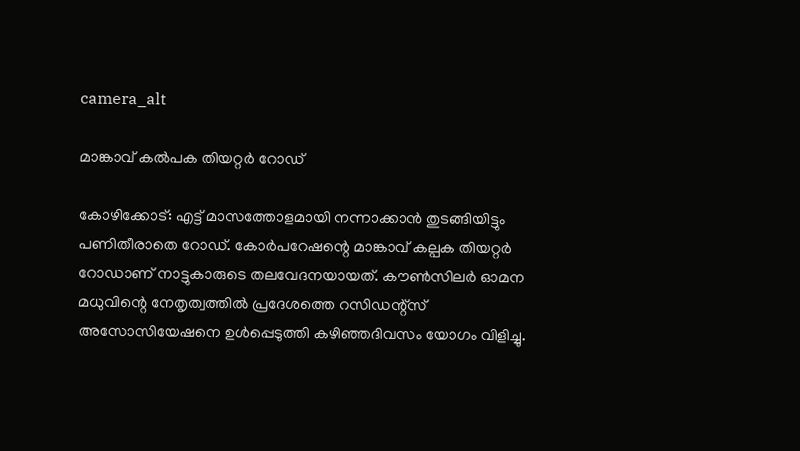camera_alt

മാങ്കാവ് കൽപക തിയറ്റർ റോഡ്

കോഴിക്കോട്: എട്ട് മാസത്തോളമായി നന്നാക്കാൻ തുടങ്ങിയിട്ടും പണിതീരാതെ റോഡ്. കോർപറേഷന്റെ മാങ്കാവ് കല്പക തിയറ്റർ റോഡാണ് നാട്ടുകാരുടെ തലവേദനയായത്. കൗൺസിലർ ഓമന മധുവിന്റെ നേതൃത്വത്തിൽ പ്രദേശത്തെ റസിഡന്റ്സ് അസോസിയേഷനെ ഉൾപ്പെടുത്തി കഴിഞ്ഞദിവസം യോഗം വിളിച്ചു.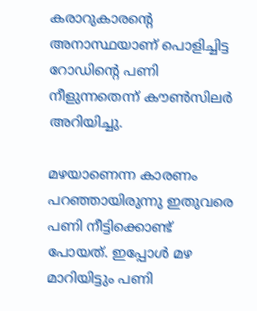കരാറുകാരന്റെ അനാസ്ഥയാണ് പൊളിച്ചിട്ട റോഡിന്റെ പണി നീളുന്നതെന്ന് കൗൺസിലർ അറിയിച്ചു.

മഴയാണെന്ന കാരണം പറഞ്ഞായിരുന്നു ഇതുവരെ പണി നീട്ടിക്കൊണ്ട് പോയത്. ഇപ്പോൾ മഴ മാറിയിട്ടും പണി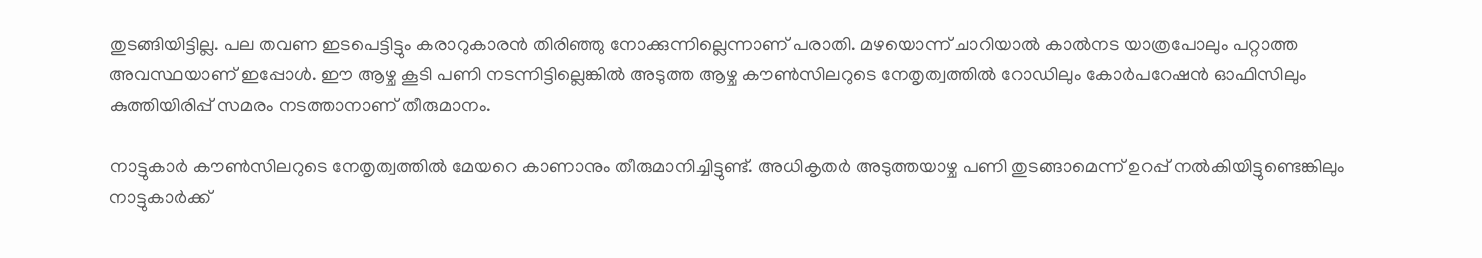തുടങ്ങിയിട്ടില്ല. പല തവണ ഇടപെട്ടിട്ടും കരാറുകാരൻ തിരിഞ്ഞു നോക്കുന്നില്ലെന്നാണ് പരാതി. മഴയൊന്ന് ചാറിയാൽ കാൽനട യാത്രപോലും പറ്റാത്ത അവസ്ഥയാണ് ഇപ്പോൾ. ഈ ആഴ്ച കൂടി പണി നടന്നിട്ടില്ലെങ്കിൽ അടുത്ത ആഴ്ച കൗൺസിലറുടെ നേതൃത്വത്തിൽ റോഡിലും കോർപറേഷൻ ഓഫിസിലും കുത്തിയിരിപ്പ് സമരം നടത്താനാണ് തീരുമാനം.

നാട്ടുകാർ കൗൺസിലറുടെ നേതൃത്വത്തിൽ മേയറെ കാണാനും തീരുമാനിച്ചിട്ടുണ്ട്. അധികൃതർ അടുത്തയാഴ്ച പണി തുടങ്ങാമെന്ന് ഉറപ്പ് നൽകിയിട്ടുണ്ടെങ്കിലും നാട്ടുകാർക്ക്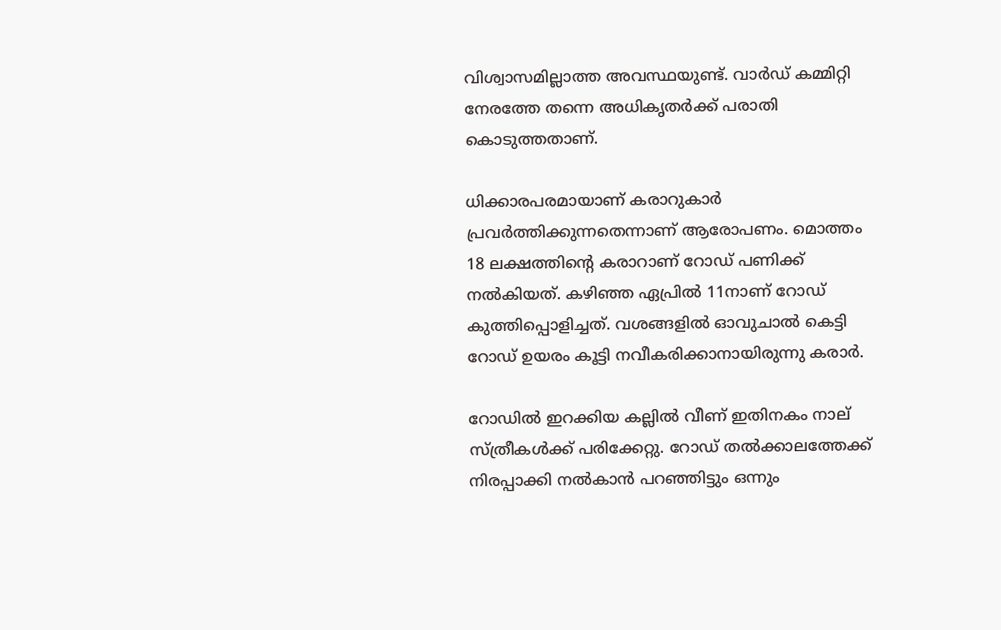വിശ്വാസമില്ലാത്ത അവസ്ഥയുണ്ട്. വാർഡ് കമ്മിറ്റി നേരത്തേ തന്നെ അധികൃതർക്ക് പരാതി കൊടുത്തതാണ്.

ധിക്കാരപരമായാണ് കരാറുകാർ പ്രവർത്തിക്കുന്നതെന്നാണ് ആരോപണം. മൊത്തം 18 ലക്ഷത്തിന്റെ കരാറാണ് റോഡ് പണിക്ക് നൽകിയത്. കഴിഞ്ഞ ഏപ്രിൽ 11നാണ് റോഡ് കുത്തിപ്പൊളിച്ചത്. വശങ്ങളിൽ ഓവുചാൽ കെട്ടി റോഡ് ഉയരം കൂട്ടി നവീകരിക്കാനായിരുന്നു കരാർ.

റോഡിൽ ഇറക്കിയ കല്ലിൽ വീണ് ഇതിനകം നാല് സ്ത്രീകൾക്ക് പരിക്കേറ്റു. റോഡ് തൽക്കാലത്തേക്ക് നിരപ്പാക്കി നൽകാൻ പറഞ്ഞിട്ടും ഒന്നും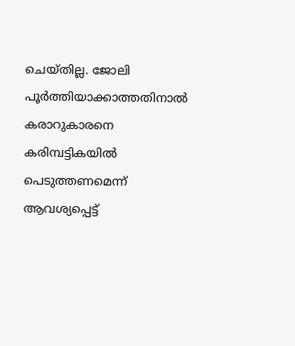ചെയ്തില്ല. ജോലി പൂർത്തിയാക്കാത്തതിനാൽ കരാറുകാരനെ കരിമ്പട്ടികയിൽ പെടുത്തണമെന്ന് ആവശ്യപ്പെട്ട്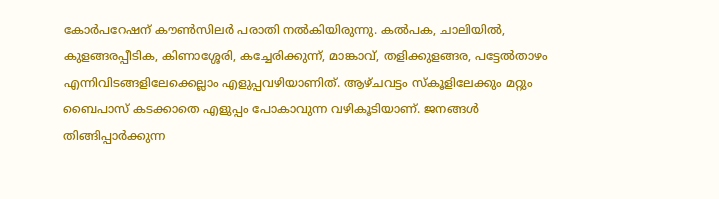കോർപറേഷന് കൗൺസിലർ പരാതി നൽകിയിരുന്നു. കൽപക, ചാലിയിൽ, കുളങ്ങരപ്പീടിക, കിണാശ്ശേരി, കച്ചേരിക്കുന്ന്, മാങ്കാവ്, തളിക്കുളങ്ങര, പട്ടേൽതാഴം എന്നിവിടങ്ങളിലേക്കെല്ലാം എളുപ്പവഴിയാണിത്. ആഴ്ചവട്ടം സ്കൂളിലേക്കും മറ്റും ബൈപാസ് കടക്കാതെ എളുപ്പം പോകാവുന്ന വഴികൂടിയാണ്. ജനങ്ങൾ തിങ്ങിപ്പാർക്കുന്ന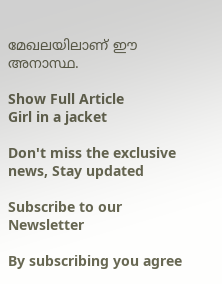മേഖലയിലാണ് ഈ അനാസ്ഥ.

Show Full Article
Girl in a jacket

Don't miss the exclusive news, Stay updated

Subscribe to our Newsletter

By subscribing you agree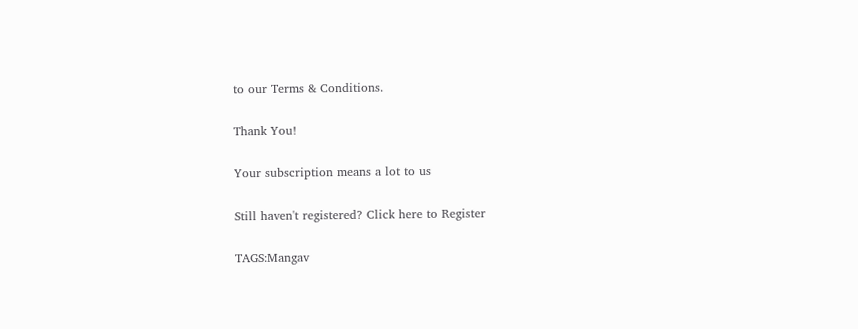to our Terms & Conditions.

Thank You!

Your subscription means a lot to us

Still haven't registered? Click here to Register

TAGS:Mangav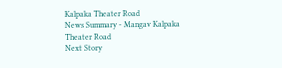Kalpaka Theater Road
News Summary - Mangav Kalpaka Theater Road
Next Story